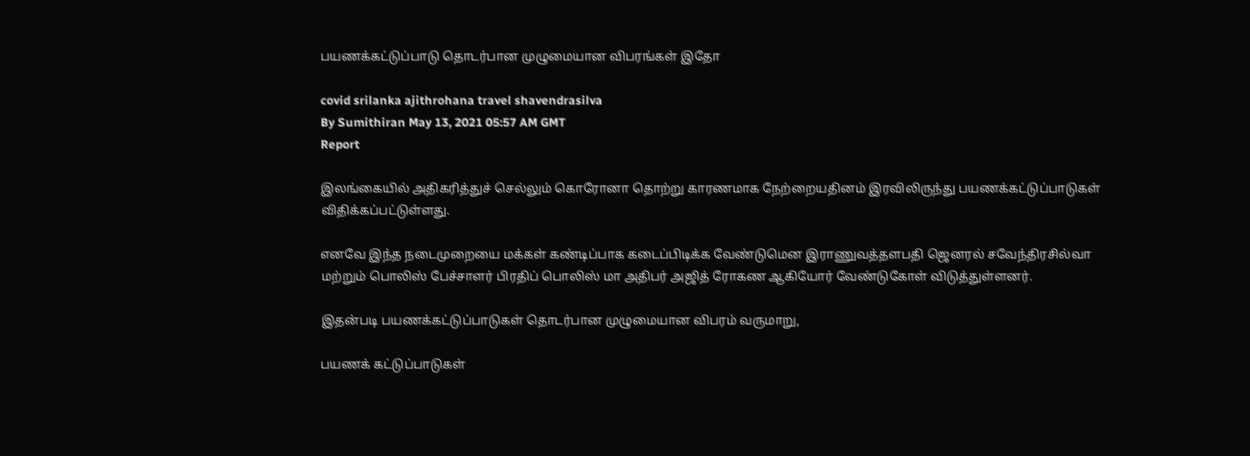பயணக்கட்டுப்பாடு தொடர்பான முழுமையான விபரங்கள் இதோ

covid srilanka ajithrohana travel shavendrasilva
By Sumithiran May 13, 2021 05:57 AM GMT
Report

இலங்கையில் அதிகரித்துச் செல்லும் கொரோனா தொற்று காரணமாக நேற்றையதினம் இரவிலிருந்து பயணக்கட்டுப்பாடுகள் விதிக்கப்பட்டுள்ளது.

எனவே இந்த நடைமுறையை மக்கள் கண்டிப்பாக கடைப்பிடிக்க வேண்டுமென இராணுவத்தளபதி ஜெனரல் சவேந்திரசில்வா மற்றும் பொலிஸ் பேச்சாளர் பிரதிப் பொலிஸ் மா அதிபர் அஜித் ரோகண ஆகியோர் வேண்டுகோள் விடுத்துள்ளனர்.

இதன்படி பயணக்கட்டுப்பாடுகள் தொடர்பான முழுமையான விபரம் வருமாறு,

பயணக் கட்டுப்பாடுகள்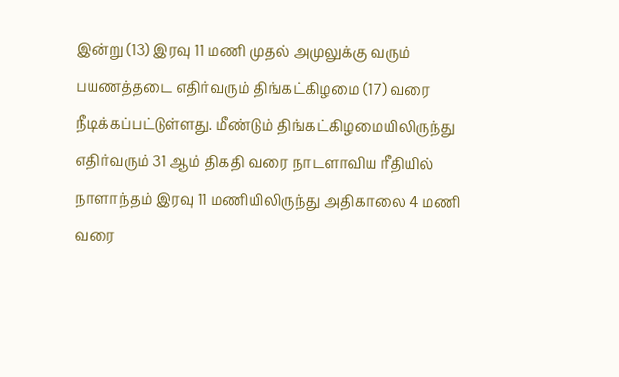இன்று (13) இரவு 11 மணி முதல் அமுலுக்கு வரும் பயணத்தடை எதிர்வரும் திங்கட்கிழமை (17) வரை நீடிக்கப்பட்டுள்ளது. மீண்டும் திங்கட்கிழமையிலிருந்து எதிர்வரும் 31 ஆம் திகதி வரை நாடளாவிய ரீதியில் நாளாந்தம் இரவு 11 மணியிலிருந்து அதிகாலை 4 மணி வரை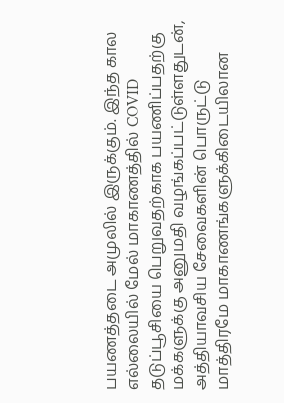பயணத்தடை அமுலில் இருக்கும். இந்த கால எல்லையில் மேல் மாகாணத்தில் COVID தடுப்பூசியை பெறுவதற்காக பயணிப்பதற்கு மக்களுக்கு அனுமதி வழங்கப்பட்டுள்ளதுடன், அத்தியாவசிய சேவைகளின் பொருட்டு மாத்திரமே மாகாணங்களுக்கிடையிலான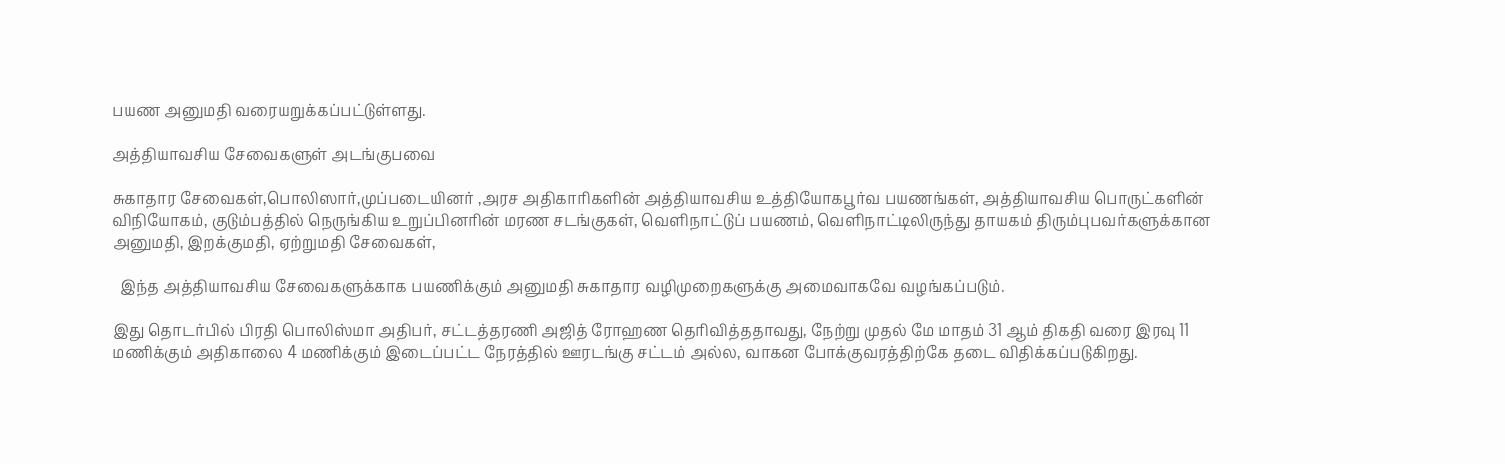பயண அனுமதி வரையறுக்கப்பட்டுள்ளது.

அத்தியாவசிய சேவைகளுள் அடங்குபவை

சுகாதார சேவைகள்,பொலிஸார்,முப்படையினர் ,அரச அதிகாரிகளின் அத்தியாவசிய உத்தியோகபூர்வ பயணங்கள், அத்தியாவசிய பொருட்களின் விநியோகம், குடும்பத்தில் நெருங்கிய உறுப்பினரின் மரண சடங்குகள், வௌிநாட்டுப் பயணம், வௌிநாட்டிலிருந்து தாயகம் திரும்புபவர்களுக்கான அனுமதி, இறக்குமதி, ஏற்றுமதி சேவைகள்,

  இந்த அத்தியாவசிய சேவைகளுக்காக பயணிக்கும் அனுமதி சுகாதார வழிமுறைகளுக்கு அமைவாகவே வழங்கப்படும்.

இது தொடர்பில் பிரதி பொலிஸ்மா அதிபர், சட்டத்தரணி அஜித் ரோஹண தெரிவித்ததாவது, நேற்று முதல் மே மாதம் 31 ஆம் திகதி வரை இரவு 11 மணிக்கும் அதிகாலை 4 மணிக்கும் இடைப்பட்ட நேரத்தில் ஊரடங்கு சட்டம் அல்ல, வாகன போக்குவரத்திற்கே தடை விதிக்கப்படுகிறது.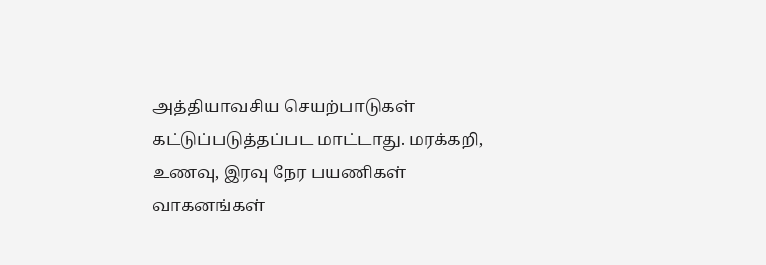அத்தியாவசிய செயற்பாடுகள் கட்டுப்படுத்தப்பட மாட்டாது. மரக்கறி, உணவு, இரவு நேர பயணிகள் வாகனங்கள்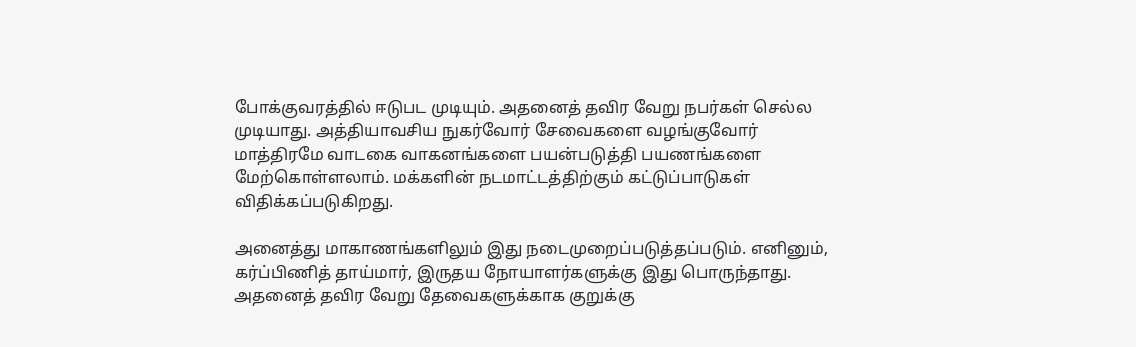போக்குவரத்தில் ஈடுபட முடியும். அதனைத் தவிர வேறு நபர்கள் செல்ல முடியாது. அத்தியாவசிய நுகர்வோர் சேவைகளை வழங்குவோர் மாத்திரமே வாடகை வாகனங்களை பயன்படுத்தி பயணங்களை மேற்கொள்ளலாம். மக்களின் நடமாட்டத்திற்கும் கட்டுப்பாடுகள் விதிக்கப்படுகிறது.

அனைத்து மாகாணங்களிலும் இது நடைமுறைப்படுத்தப்படும். எனினும், கர்ப்பிணித் தாய்மார், இருதய நோயாளர்களுக்கு இது பொருந்தாது. அதனைத் தவிர வேறு தேவைகளுக்காக குறுக்கு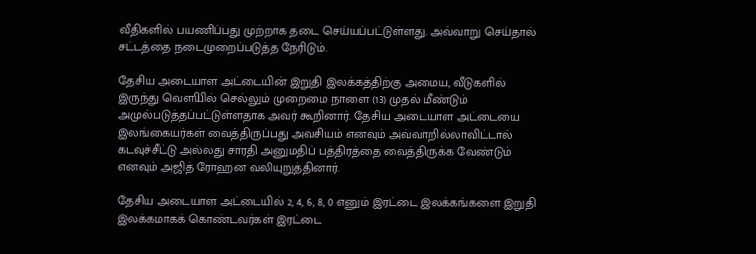வீதிகளில் பயணிப்பது முற்றாக தடை செய்யப்பட்டுள்ளது. அவ்வாறு செய்தால் சட்டத்தை நடைமுறைப்படுத்த நேரிடும்.

தேசிய அடையாள அட்டையின் இறுதி இலக்கத்திற்கு அமைய, வீடுகளில் இருந்து வௌியில் செல்லும் முறைமை நாளை (13) முதல் மீண்டும் அமுல்படுத்தப்பட்டுள்ளதாக அவர் கூறினார். தேசிய அடையாள அட்டையை இலங்கையர்கள் வைத்திருப்பது அவசியம் எனவும் அவ்வாறில்லாவிட்டால் கடவுச்சீட்டு அல்லது சாரதி அனுமதிப் பத்திரத்தை வைத்திருக்க வேண்டும் எனவும் அஜித் ரோஹன வலியுறுத்தினார்.

தேசிய அடையாள அட்டையில் 2, 4, 6, 8, 0 எனும் இரட்டை இலக்கங்களை இறுதி இலக்கமாகக் கொண்டவர்கள் இரட்டை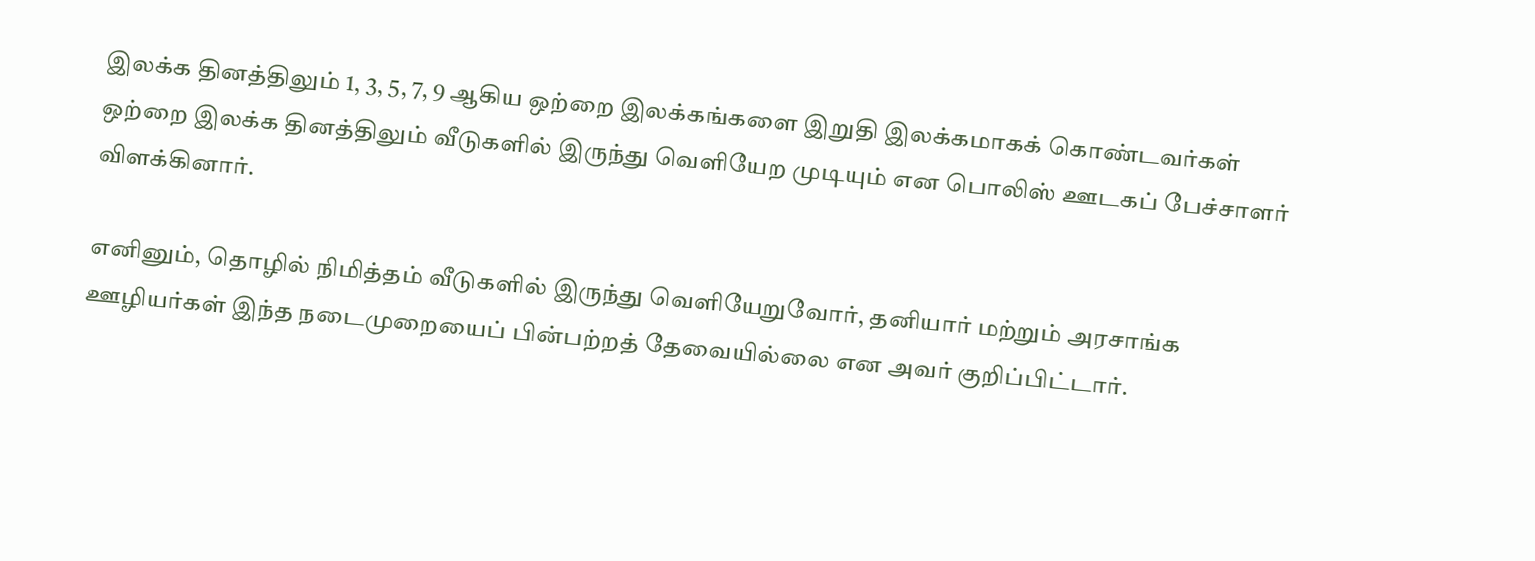இலக்க தினத்திலும் 1, 3, 5, 7, 9 ஆகிய ஒற்றை இலக்கங்களை இறுதி இலக்கமாகக் கொண்டவர்கள் ஒற்றை இலக்க தினத்திலும் வீடுகளில் இருந்து வௌியேற முடியும் என பொலிஸ் ஊடகப் பேச்சாளர் விளக்கினார்.

எனினும், தொழில் நிமித்தம் வீடுகளில் இருந்து வௌியேறுவோர், தனியார் மற்றும் அரசாங்க ஊழியர்கள் இந்த நடைமுறையைப் பின்பற்றத் தேவையில்லை என அவர் குறிப்பிட்டார்.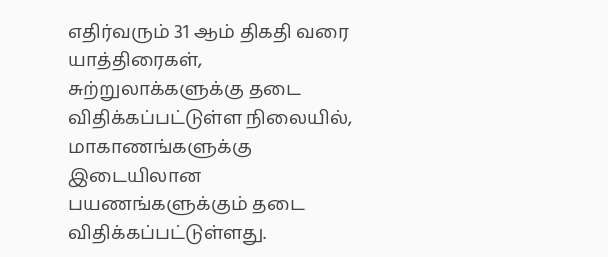எதிர்வரும் 31 ஆம் திகதி வரை யாத்திரைகள், சுற்றுலாக்களுக்கு தடை விதிக்கப்பட்டுள்ள நிலையில், மாகாணங்களுக்கு இடையிலான பயணங்களுக்கும் தடை விதிக்கப்பட்டுள்ளது.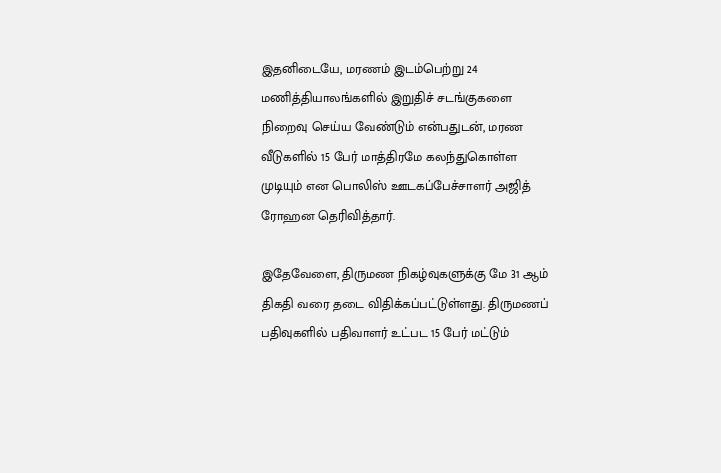இதனிடையே, மரணம் இடம்பெற்று 24 மணித்தியாலங்களில் இறுதிச் சடங்குகளை நிறைவு செய்ய வேண்டும் என்பதுடன், மரண வீடுகளில் 15 பேர் மாத்திரமே கலந்துகொள்ள முடியும் என பொலிஸ் ஊடகப்பேச்சாளர் அஜித் ரோஹன தெரிவித்தார்.

இதேவேளை, திருமண நிகழ்வுகளுக்கு மே 31 ஆம் திகதி வரை தடை விதிக்கப்பட்டுள்ளது. திருமணப் பதிவுகளில் பதிவாளர் உட்பட 15 பேர் மட்டும்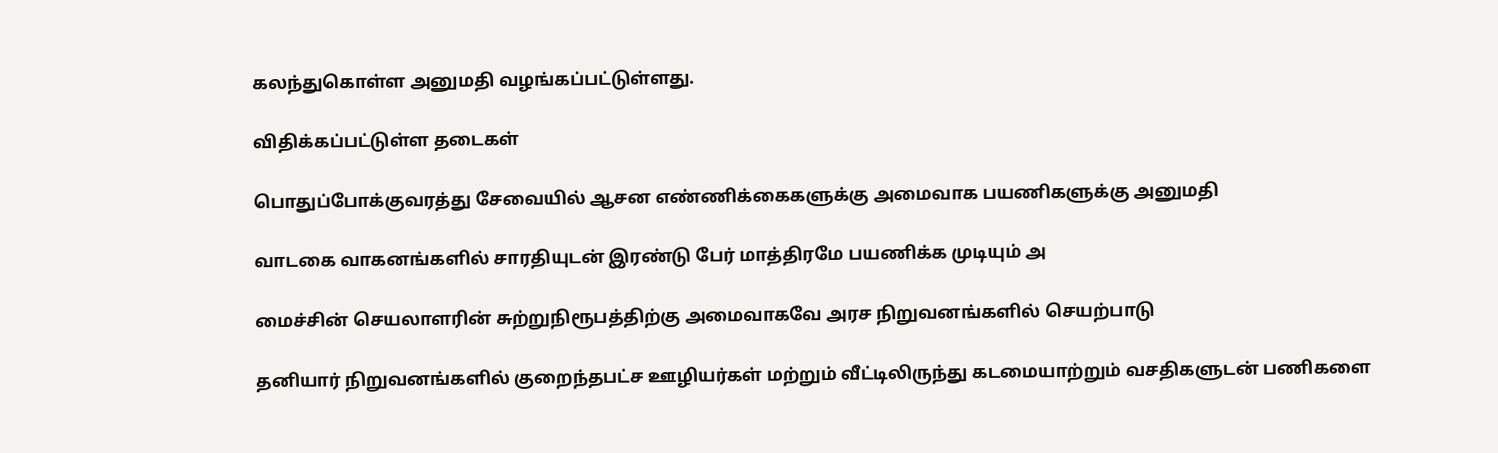கலந்துகொள்ள அனுமதி வழங்கப்பட்டுள்ளது.

விதிக்கப்பட்டுள்ள தடைகள்

பொதுப்போக்குவரத்து சேவையில் ஆசன எண்ணிக்கைகளுக்கு அமைவாக பயணிகளுக்கு அனுமதி

வாடகை வாகனங்களில் சாரதியுடன் இரண்டு பேர் மாத்திரமே பயணிக்க முடியும் அ

மைச்சின் செயலாளரின் சுற்றுநிரூபத்திற்கு அமைவாகவே அரச நிறுவனங்களில் செயற்பாடு

தனியார் நிறுவனங்களில் குறைந்தபட்ச ஊழியர்கள் மற்றும் வீட்டிலிருந்து கடமையாற்றும் வசதிகளுடன் பணிகளை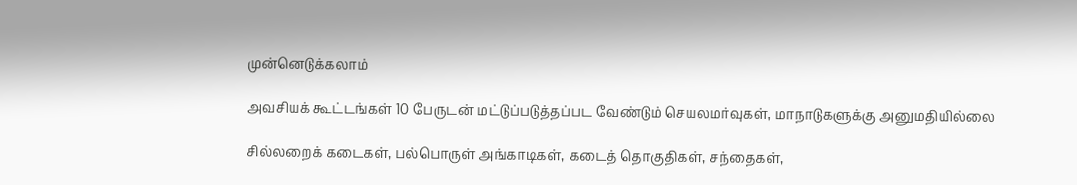முன்னெடுக்கலாம்

அவசியக் கூட்டங்கள் 10 பேருடன் மட்டுப்படுத்தப்பட வேண்டும் செயலமர்வுகள், மாநாடுகளுக்கு அனுமதியில்லை

சில்லறைக் கடைகள், பல்பொருள் அங்காடிகள், கடைத் தொகுதிகள், சந்தைகள்,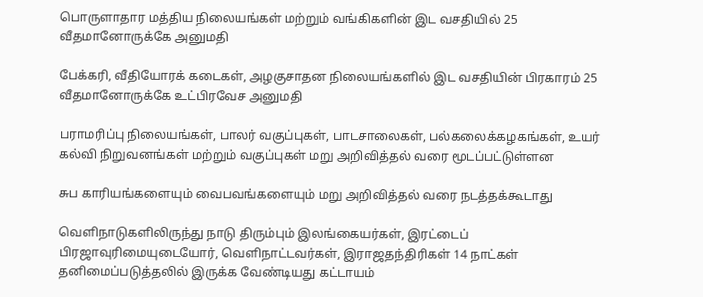பொருளாதார மத்திய நிலையங்கள் மற்றும் வங்கிகளின் இட வசதியில் 25 வீதமானோருக்கே அனுமதி

பேக்கரி, வீதியோரக் கடைகள், அழகுசாதன நிலையங்களில் இட வசதியின் பிரகாரம் 25 வீதமானோருக்கே உட்பிரவேச அனுமதி

பராமரிப்பு நிலையங்கள், பாலர் வகுப்புகள், பாடசாலைகள், பல்கலைக்கழகங்கள், உயர் கல்வி நிறுவனங்கள் மற்றும் வகுப்புகள் மறு அறிவித்தல் வரை மூடப்பட்டுள்ளன

சுப காரியங்களையும் வைபவங்களையும் மறு அறிவித்தல் வரை நடத்தக்கூடாது

வௌிநாடுகளிலிருந்து நாடு திரும்பும் இலங்கையர்கள், இரட்டைப் பிரஜாவுரிமையுடையோர், வௌிநாட்டவர்கள், இராஜதந்திரிகள் 14 நாட்கள் தனிமைப்படுத்தலில் இருக்க வேண்டியது கட்டாயம்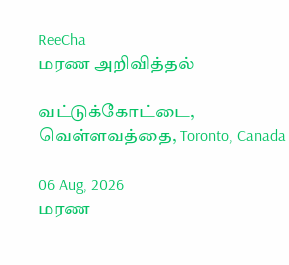ReeCha
மரண அறிவித்தல்

வட்டுக்கோட்டை, வெள்ளவத்தை, Toronto, Canada

06 Aug, 2026
மரண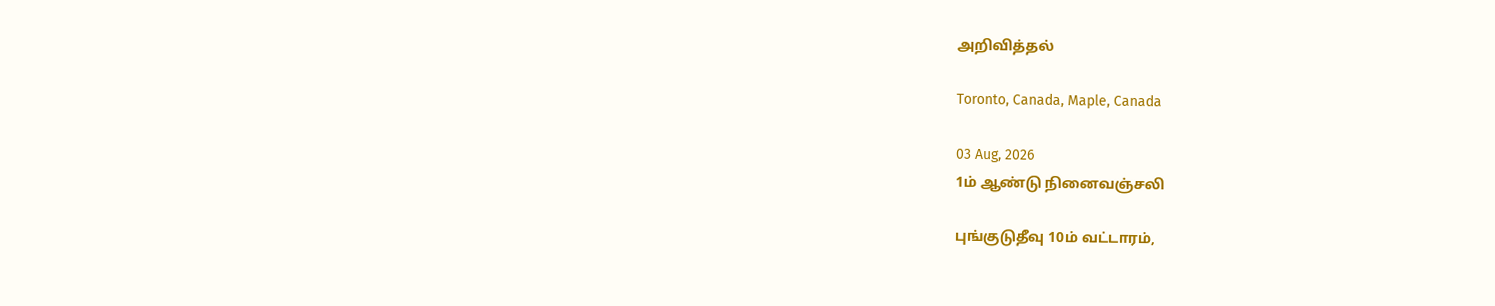அறிவித்தல்

Toronto, Canada, Maple, Canada

03 Aug, 2026
1ம் ஆண்டு நினைவஞ்சலி

புங்குடுதீவு 10ம் வட்டாரம்,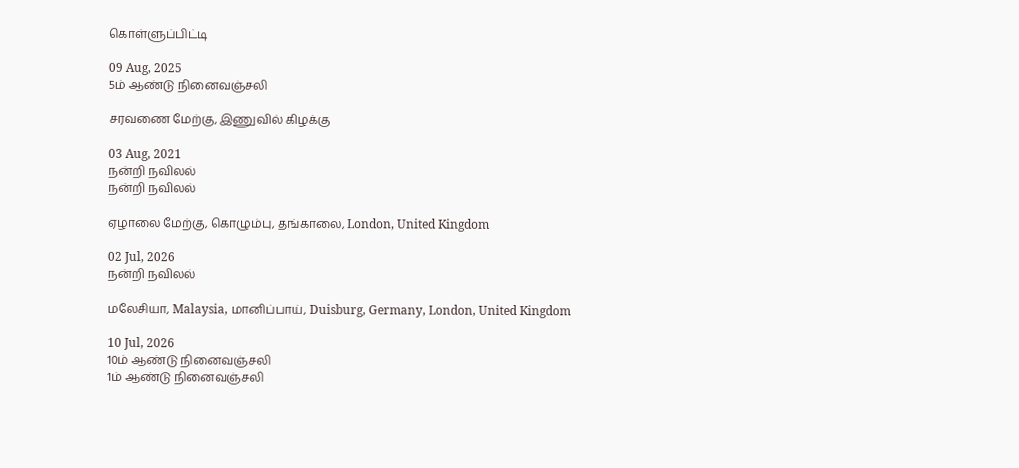கொள்ளுப்பிட்டி

09 Aug, 2025
5ம் ஆண்டு நினைவஞ்சலி

சரவணை மேற்கு, இணுவில் கிழக்கு

03 Aug, 2021
நன்றி நவிலல்
நன்றி நவிலல்

ஏழாலை மேற்கு, கொழும்பு, தங்காலை, London, United Kingdom

02 Jul, 2026
நன்றி நவிலல்

மலேசியா, Malaysia, மானிப்பாய், Duisburg, Germany, London, United Kingdom

10 Jul, 2026
10ம் ஆண்டு நினைவஞ்சலி
1ம் ஆண்டு நினைவஞ்சலி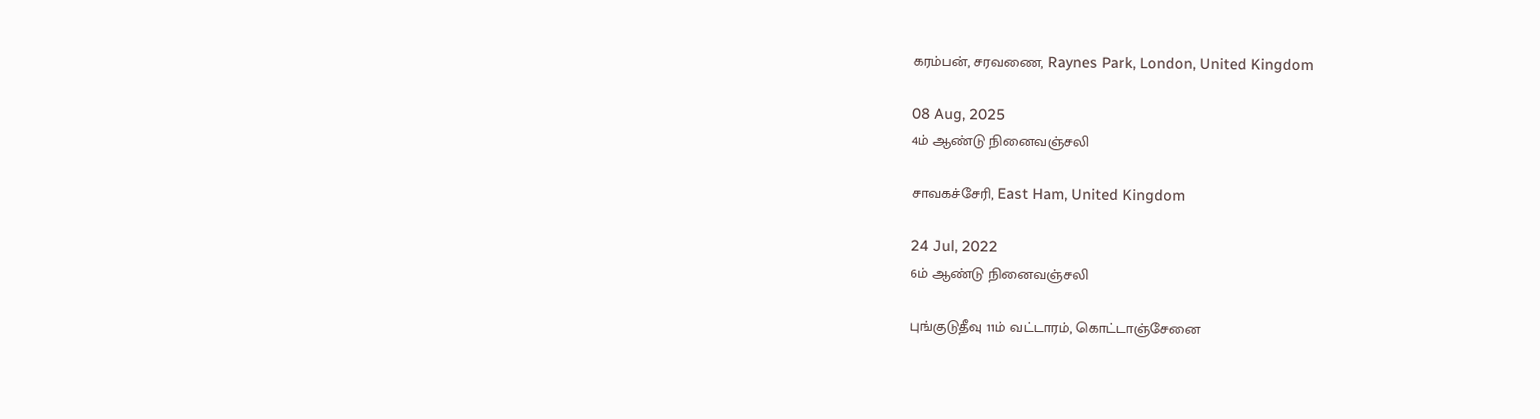கரம்பன், சரவணை, Raynes Park, London, United Kingdom

08 Aug, 2025
4ம் ஆண்டு நினைவஞ்சலி

சாவகச்சேரி, East Ham, United Kingdom

24 Jul, 2022
6ம் ஆண்டு நினைவஞ்சலி

புங்குடுதீவு 11ம் வட்டாரம், கொட்டாஞ்சேனை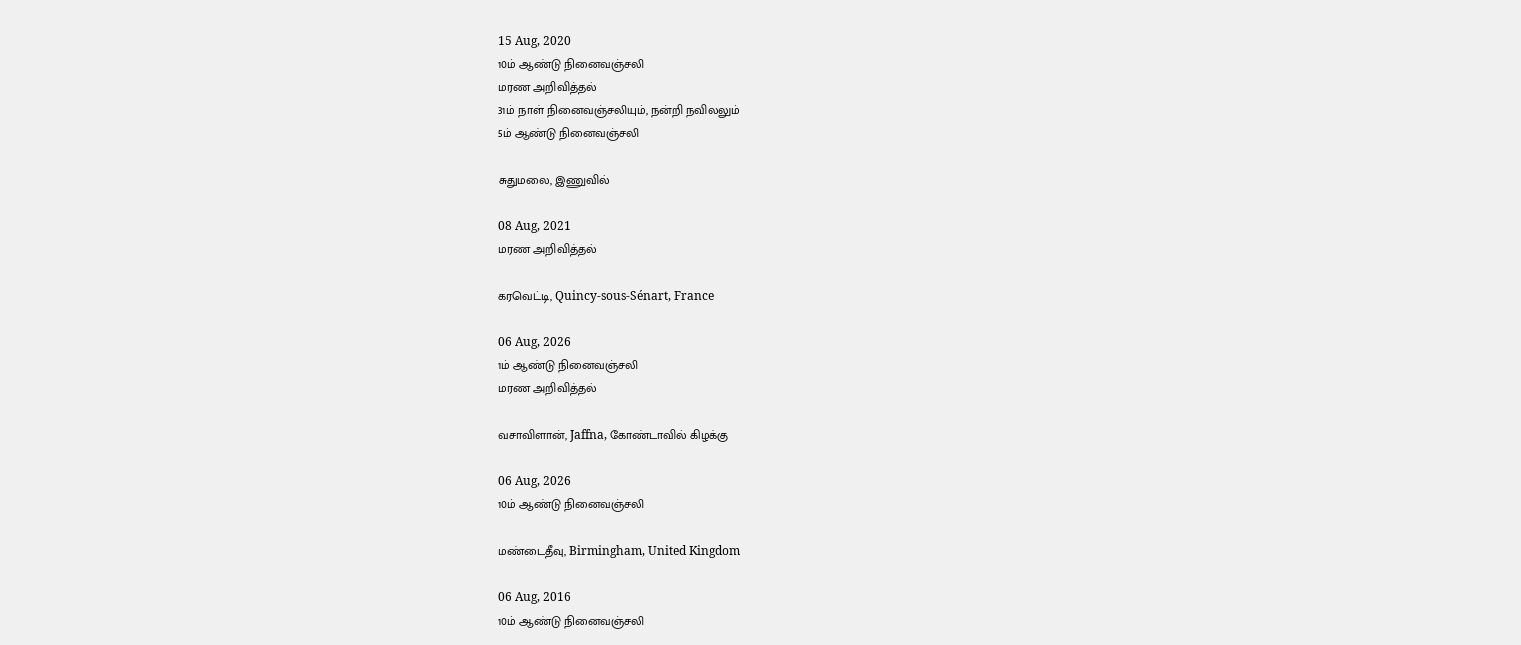15 Aug, 2020
10ம் ஆண்டு நினைவஞ்சலி
மரண அறிவித்தல்
31ம் நாள் நினைவஞ்சலியும், நன்றி நவிலலும்
5ம் ஆண்டு நினைவஞ்சலி

சுதுமலை, இணுவில்

08 Aug, 2021
மரண அறிவித்தல்

கரவெட்டி, Quincy-sous-Sénart, France

06 Aug, 2026
1ம் ஆண்டு நினைவஞ்சலி
மரண அறிவித்தல்

வசாவிளான், Jaffna, கோண்டாவில் கிழக்கு

06 Aug, 2026
10ம் ஆண்டு நினைவஞ்சலி

மண்டைதீவு, Birmingham, United Kingdom

06 Aug, 2016
10ம் ஆண்டு நினைவஞ்சலி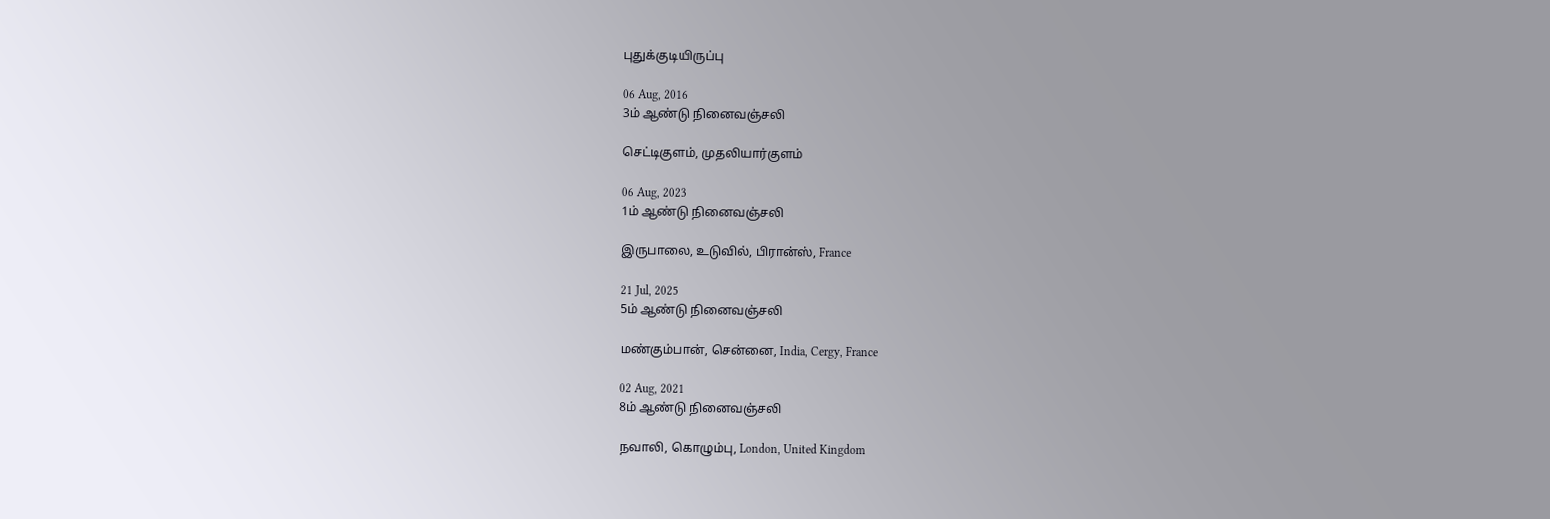புதுக்குடியிருப்பு

06 Aug, 2016
3ம் ஆண்டு நினைவஞ்சலி

செட்டிகுளம், முதலியார்குளம்

06 Aug, 2023
1ம் ஆண்டு நினைவஞ்சலி

இருபாலை, உடுவில், பிரான்ஸ், France

21 Jul, 2025
5ம் ஆண்டு நினைவஞ்சலி

மண்கும்பான், சென்னை, India, Cergy, France

02 Aug, 2021
8ம் ஆண்டு நினைவஞ்சலி

நவாலி, கொழும்பு, London, United Kingdom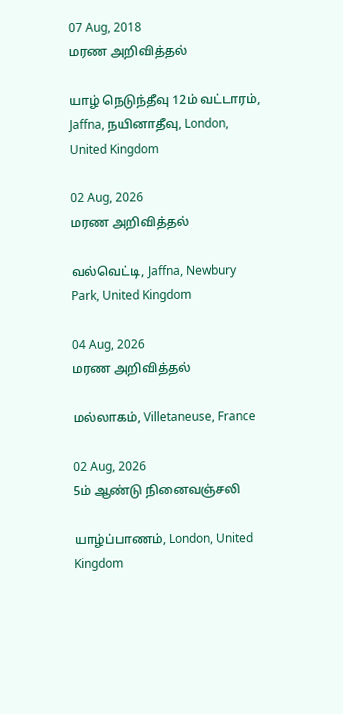07 Aug, 2018
மரண அறிவித்தல்

யாழ் நெடுந்தீவு 12ம் வட்டாரம், Jaffna, நயினாதீவு, London, United Kingdom

02 Aug, 2026
மரண அறிவித்தல்

வல்வெட்டி, Jaffna, Newbury Park, United Kingdom

04 Aug, 2026
மரண அறிவித்தல்

மல்லாகம், Villetaneuse, France

02 Aug, 2026
5ம் ஆண்டு நினைவஞ்சலி

யாழ்ப்பாணம், London, United Kingdom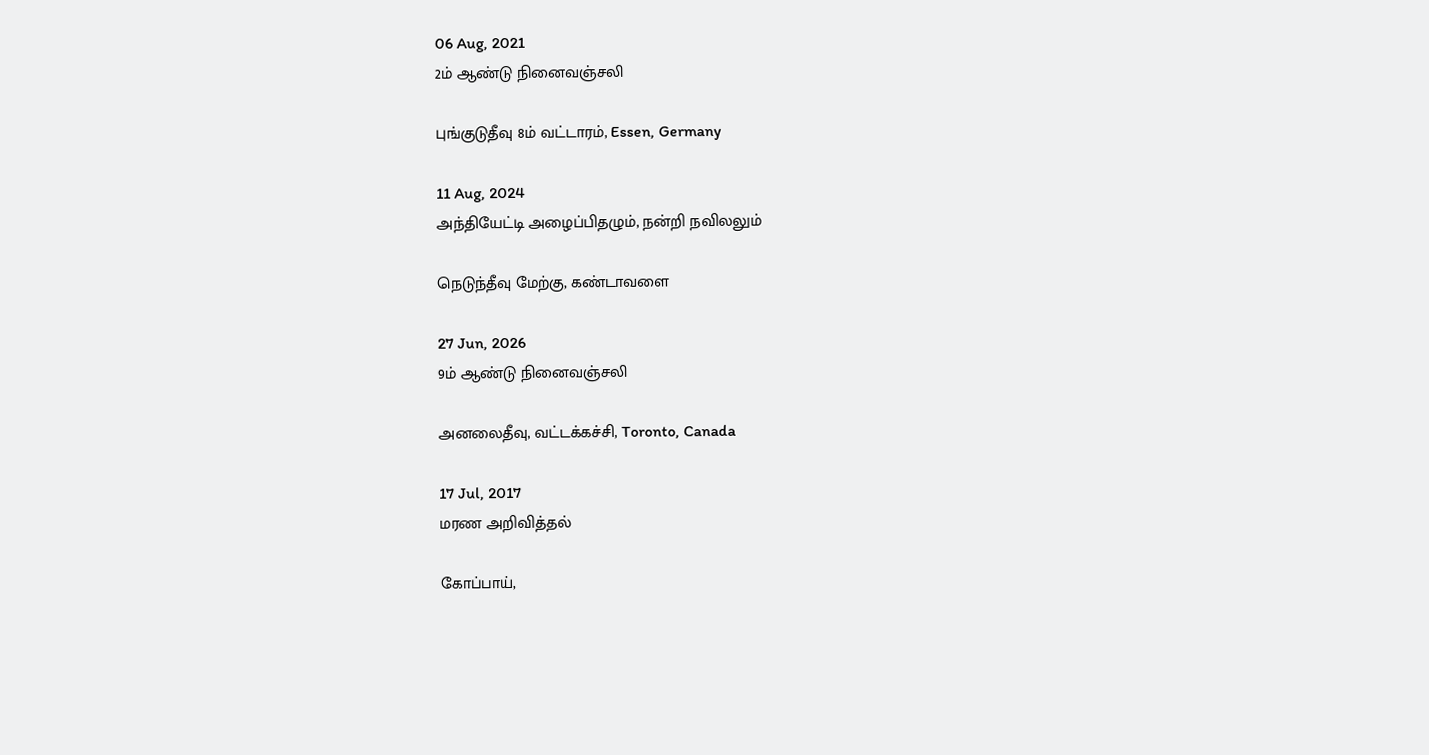06 Aug, 2021
2ம் ஆண்டு நினைவஞ்சலி

புங்குடுதீவு 8ம் வட்டாரம், Essen, Germany

11 Aug, 2024
அந்தியேட்டி அழைப்பிதழும், நன்றி நவிலலும்

நெடுந்தீவு மேற்கு, கண்டாவளை

27 Jun, 2026
9ம் ஆண்டு நினைவஞ்சலி

அனலைதீவு, வட்டக்கச்சி, Toronto, Canada

17 Jul, 2017
மரண அறிவித்தல்

கோப்பாய்,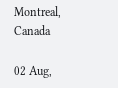Montreal, Canada

02 Aug,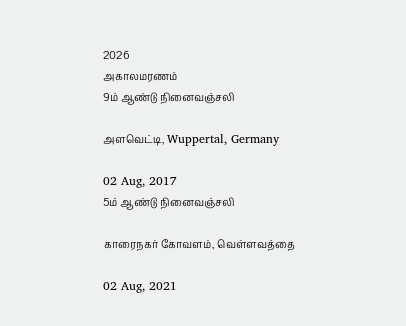2026
அகாலமரணம்
9ம் ஆண்டு நினைவஞ்சலி

அளவெட்டி, Wuppertal, Germany

02 Aug, 2017
5ம் ஆண்டு நினைவஞ்சலி

காரைநகர் கோவளம், வெள்ளவத்தை

02 Aug, 2021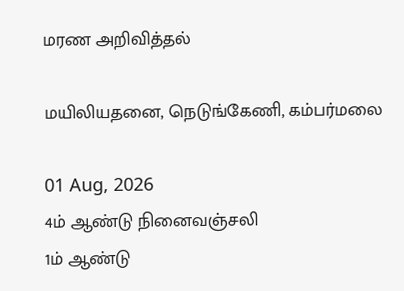மரண அறிவித்தல்

மயிலியதனை, நெடுங்கேணி, கம்பர்மலை

01 Aug, 2026
4ம் ஆண்டு நினைவஞ்சலி
1ம் ஆண்டு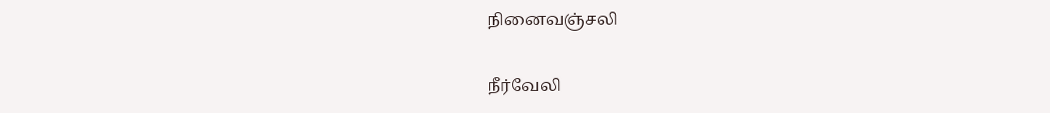நினைவஞ்சலி

நீர்வேலி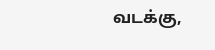வடக்கு,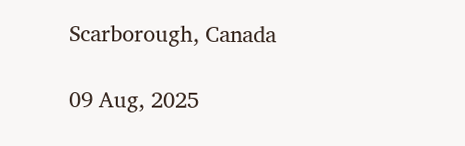Scarborough, Canada

09 Aug, 2025